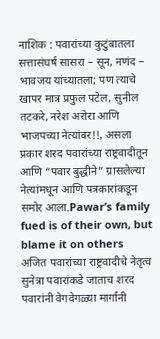नाशिक : पवारांच्या कुटुंबातला सत्तासंघर्ष सासरा – सून, नणंद – भावजय यांच्यातला; पण त्याचे खापर मात्र प्रफुल पटेल, सुनील तटकरे, नरेश अरोरा आणि भाजपच्या नेत्यांवर!!, असला प्रकार शरद पवारांच्या राष्ट्रवादीतून आणि “पवार बुद्धीने” ग्रासलेल्या नेत्यांमधून आणि पत्रकारांकडून समोर आला.Pawar’s family fued is of their own, but blame it on others
अजित पवारांच्या राष्ट्रवादीचे नेतृत्व सुनेत्रा पवारांकडे जाताच शरद पवारांनी वेगवेगळ्या मार्गांनी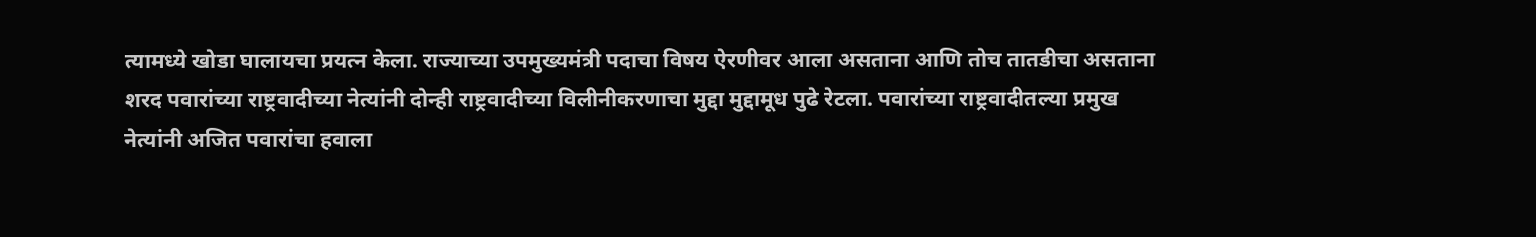त्यामध्ये खोडा घालायचा प्रयत्न केला. राज्याच्या उपमुख्यमंत्री पदाचा विषय ऐरणीवर आला असताना आणि तोच तातडीचा असताना शरद पवारांच्या राष्ट्रवादीच्या नेत्यांनी दोन्ही राष्ट्रवादीच्या विलीनीकरणाचा मुद्दा मुद्दामूध पुढे रेटला. पवारांच्या राष्ट्रवादीतल्या प्रमुख नेत्यांनी अजित पवारांचा हवाला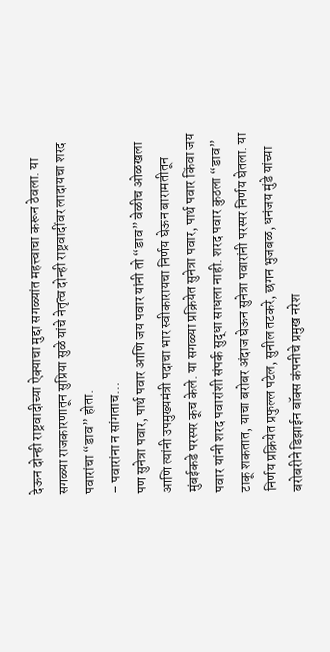देऊन दोन्ही राष्ट्रवादीच्या ऐक्याचा मुद्दा सगळ्यांत महत्त्वाचा करून ठेवला. या सगळ्या राजकारणातून सुप्रिया सुळे यांचे नेतृत्व दोन्ही राष्ट्रवादींवर लादायचा शरद पवारांचा “डाव” होता.
– पवारांना न सांगताच…
पण सुनेत्रा पवार, पार्थ पवार आणि जय पवार यांनी तो “डाव” वेळीच ओळखला आणि त्यांनी उपमुख्यमंत्री पदाचा भार स्वीकारायचा निर्णय घेऊन बारामतीतून मुंबईकडे परस्पर कूच केले. या सगळ्या प्रक्रियेत सुनेत्रा पवार, पार्थ पवार किंवा जय पवार यांनी शरद पवारांशी संपर्क सुद्धा साधला नाही. शरद पवार कुठला “डाव” टाकू शकतात, याचा बरोबर अंदाज घेऊन सुनेत्रा पवारांनी परस्पर निर्णय घेतला. या निर्णय प्रक्रियेत प्रफुल्ल पटेल, सुनील तटकरे, छगन भुजबळ, धनंजय मुंडे यांच्या बरोबरीने डिझाईन बॉक्स कंपनीचे प्रमुख नरेश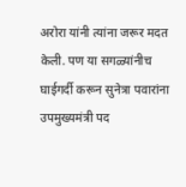अरोरा यांनी त्यांना जरूर मदत केली. पण या सगळ्यांनीच घाईगर्दी करून सुनेत्रा पवारांना उपमुख्यमंत्री पद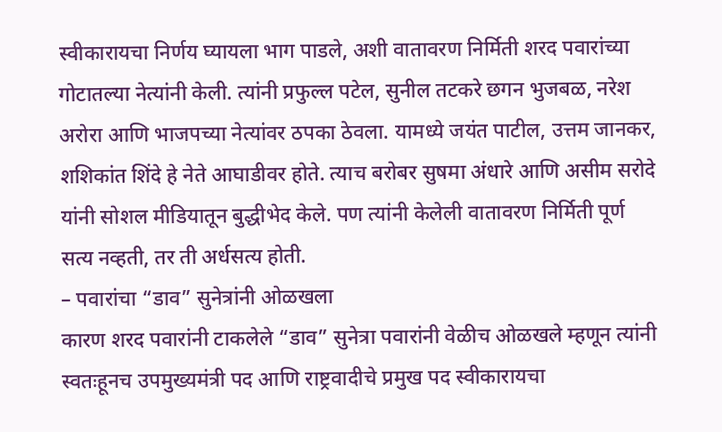स्वीकारायचा निर्णय घ्यायला भाग पाडले, अशी वातावरण निर्मिती शरद पवारांच्या गोटातल्या नेत्यांनी केली. त्यांनी प्रफुल्ल पटेल, सुनील तटकरे छगन भुजबळ, नरेश अरोरा आणि भाजपच्या नेत्यांवर ठपका ठेवला. यामध्ये जयंत पाटील, उत्तम जानकर, शशिकांत शिंदे हे नेते आघाडीवर होते. त्याच बरोबर सुषमा अंधारे आणि असीम सरोदे यांनी सोशल मीडियातून बुद्धीभेद केले. पण त्यांनी केलेली वातावरण निर्मिती पूर्ण सत्य नव्हती, तर ती अर्धसत्य होती.
– पवारांचा “डाव” सुनेत्रांनी ओळखला
कारण शरद पवारांनी टाकलेले “डाव” सुनेत्रा पवारांनी वेळीच ओळखले म्हणून त्यांनी स्वतःहूनच उपमुख्यमंत्री पद आणि राष्ट्रवादीचे प्रमुख पद स्वीकारायचा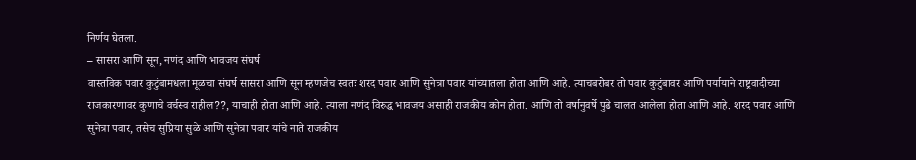निर्णय घेतला.
– सासरा आणि सून, नणंद आणि भावजय संघर्ष
वास्तविक पवार कुटुंबामधला मूळचा संघर्ष सासरा आणि सून म्हणजेच स्वतः शरद पवार आणि सुनेत्रा पवार यांच्यातला होता आणि आहे. त्याचबरोबर तो पवार कुटुंबावर आणि पर्यायाने राष्ट्रवादीच्या राजकारणावर कुणाचे वर्चस्व राहील??, याचाही होता आणि आहे. त्याला नणंद विरुद्ध भावजय असाही राजकीय कोन होता. आणि तो वर्षानुवर्षे पुढे चालत आलेला होता आणि आहे. शरद पवार आणि सुनेत्रा पवार, तसेच सुप्रिया सुळे आणि सुनेत्रा पवार यांचे नाते राजकीय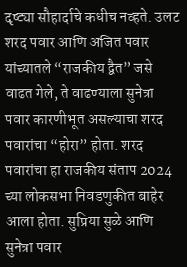दृष्ट्या सौहार्दाचे कधीच नव्हते. उलट शरद पवार आणि अजित पवार यांच्यातले “राजकीय द्वैत” जसे वाढत गेले, ते वाढण्याला सुनेत्रा पवार कारणीभूत असल्याचा शरद पवारांचा “होरा” होता. शरद पवारांचा हा राजकीय संताप 2024 च्या लोकसभा निवडणुकीत बाहेर आला होता. सुप्रिया सुळे आणि सुनेत्रा पवार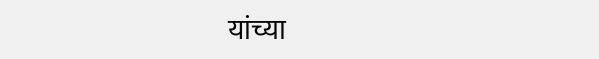यांच्या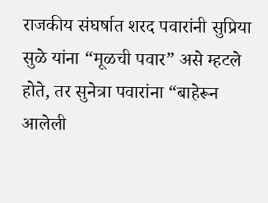राजकीय संघर्षात शरद पवारांनी सुप्रिया सुळे यांना “मूळची पवार” असे म्हटले होते, तर सुनेत्रा पवारांना “बाहेरून आलेली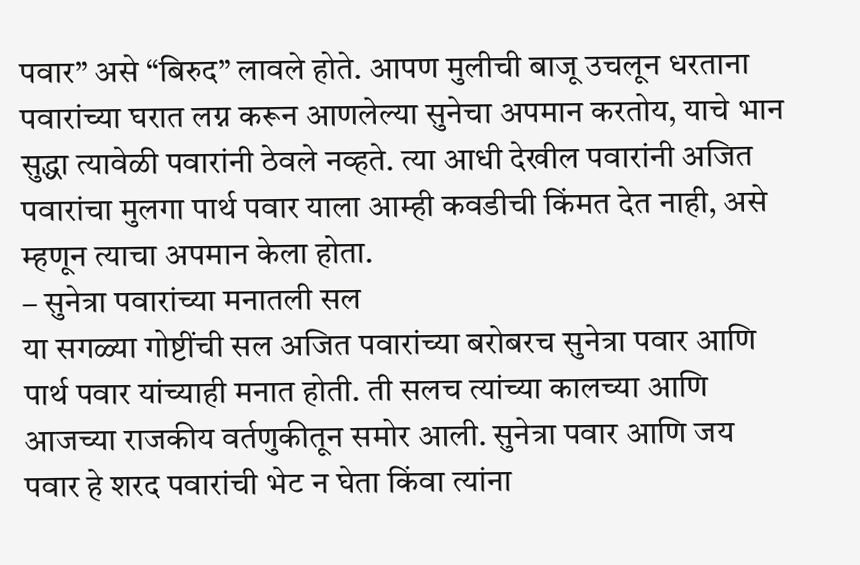पवार” असे “बिरुद” लावले होते. आपण मुलीची बाजू उचलून धरताना पवारांच्या घरात लग्न करून आणलेल्या सुनेचा अपमान करतोय, याचे भान सुद्धा त्यावेळी पवारांनी ठेवले नव्हते. त्या आधी देखील पवारांनी अजित पवारांचा मुलगा पार्थ पवार याला आम्ही कवडीची किंमत देत नाही, असे म्हणून त्याचा अपमान केला होता.
– सुनेत्रा पवारांच्या मनातली सल
या सगळ्या गोष्टींची सल अजित पवारांच्या बरोबरच सुनेत्रा पवार आणि पार्थ पवार यांच्याही मनात होती. ती सलच त्यांच्या कालच्या आणि आजच्या राजकीय वर्तणुकीतून समोर आली. सुनेत्रा पवार आणि जय पवार हे शरद पवारांची भेट न घेता किंवा त्यांना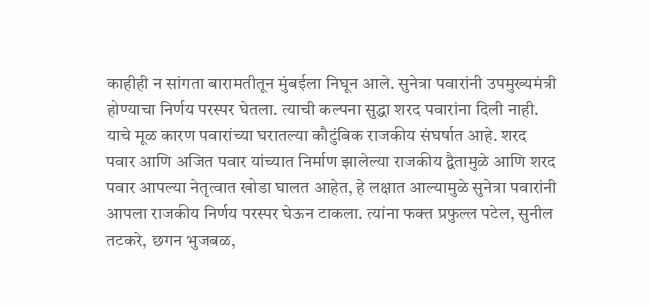काहीही न सांगता बारामतीतून मुंबईला निघून आले. सुनेत्रा पवारांनी उपमुख्यमंत्री होण्याचा निर्णय परस्पर घेतला. त्याची कल्पना सुद्धा शरद पवारांना दिली नाही. याचे मूळ कारण पवारांच्या घरातल्या कौटुंबिक राजकीय संघर्षात आहे. शरद पवार आणि अजित पवार यांच्यात निर्माण झालेल्या राजकीय द्वैतामुळे आणि शरद पवार आपल्या नेतृत्वात खोडा घालत आहेत, हे लक्षात आल्यामुळे सुनेत्रा पवारांनी आपला राजकीय निर्णय परस्पर घेऊन टाकला. त्यांना फक्त प्रफुल्ल पटेल, सुनील तटकरे, छगन भुजबळ,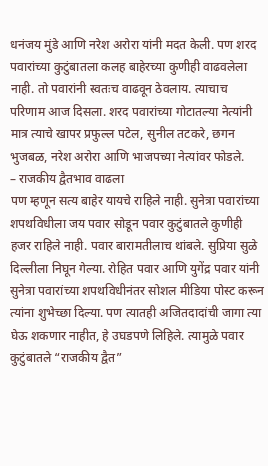धनंजय मुंडे आणि नरेश अरोरा यांनी मदत केली. पण शरद पवारांच्या कुटुंबातला कलह बाहेरच्या कुणीही वाढवलेला नाही. तो पवारांनी स्वतःच वाढवून ठेवलाय. त्याचाच परिणाम आज दिसला. शरद पवारांच्या गोटातल्या नेत्यांनी मात्र त्याचे खापर प्रफुल्ल पटेल, सुनील तटकरे, छगन भुजबळ, नरेश अरोरा आणि भाजपच्या नेत्यांवर फोडले.
– राजकीय द्वैतभाव वाढला
पण म्हणून सत्य बाहेर यायचे राहिले नाही. सुनेत्रा पवारांच्या शपथविधीला जय पवार सोडून पवार कुटुंबातले कुणीही हजर राहिले नाही. पवार बारामतीलाच थांबले. सुप्रिया सुळे दिल्लीला निघून गेल्या. रोहित पवार आणि युगेंद्र पवार यांनी सुनेत्रा पवारांच्या शपथविधीनंतर सोशल मीडिया पोस्ट करून त्यांना शुभेच्छा दिल्या. पण त्यातही अजितदादांची जागा त्या घेऊ शकणार नाहीत, हे उघडपणे लिहिले. त्यामुळे पवार कुटुंबातले “राजकीय द्वैत”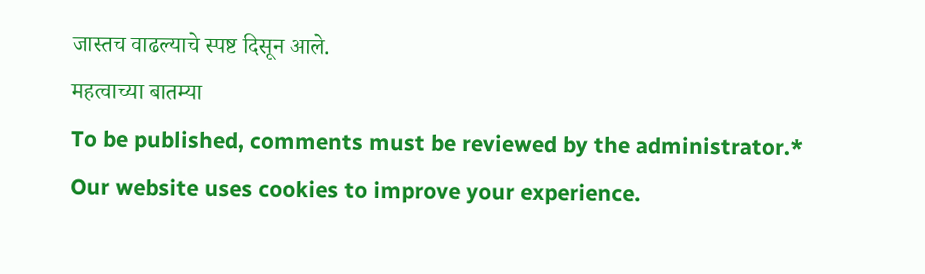जास्तच वाढल्याचे स्पष्ट दिसून आले.
महत्वाच्या बातम्या
To be published, comments must be reviewed by the administrator.*
Our website uses cookies to improve your experience.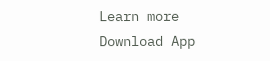Learn more
Download App